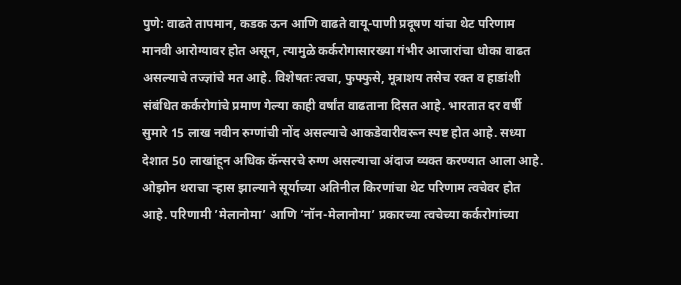पुणे: वाढते तापमान, कडक ऊन आणि वाढते वायू-पाणी प्रदूषण यांचा थेट परिणाम मानवी आरोग्यावर होत असून, त्यामुळे कर्करोगासारख्या गंभीर आजारांचा धोका वाढत असल्याचे तज्ज्ञांचे मत आहे. विशेषतः त्वचा, फुफ्फुसे, मूत्राशय तसेच रक्त व हाडांशी संबंधित कर्करोगांचे प्रमाण गेल्या काही वर्षांत वाढताना दिसत आहे. भारतात दर वर्षी सुमारे 15 लाख नवीन रुग्णांची नोंद असल्याचे आकडेवारीवरून स्पष्ट होत आहे. सध्या देशात 50 लाखांहून अधिक कॅन्सरचे रुग्ण असल्याचा अंदाज व्यक्त करण्यात आला आहे.
ओझोन थराचा ऱ्हास झाल्याने सूर्याच्या अतिनील किरणांचा थेट परिणाम त्वचेवर होत आहे. परिणामी ’मेलानोमा’ आणि ’नॉन-मेलानोमा’ प्रकारच्या त्वचेच्या कर्करोगांच्या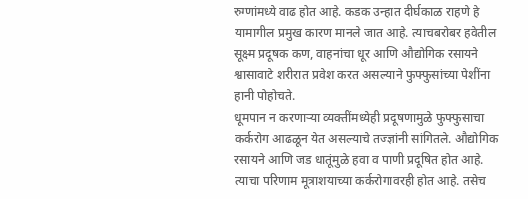रुग्णांमध्ये वाढ होत आहे. कडक उन्हात दीर्घकाळ राहणे हे यामागील प्रमुख कारण मानले जात आहे. त्याचबरोबर हवेतील सूक्ष्म प्रदूषक कण, वाहनांचा धूर आणि औद्योगिक रसायने श्वासावाटे शरीरात प्रवेश करत असल्याने फुफ्फुसांच्या पेशींना हानी पोहोचते.
धूमपान न करणाऱ्या व्यक्तींमध्येही प्रदूषणामुळे फुफ्फुसाचा कर्करोग आढळून येत असल्याचे तज्ज्ञांनी सांगितले. औद्योगिक रसायने आणि जड धातूंमुळे हवा व पाणी प्रदूषित होत आहे. त्याचा परिणाम मूत्राशयाच्या कर्करोगावरही होत आहे. तसेच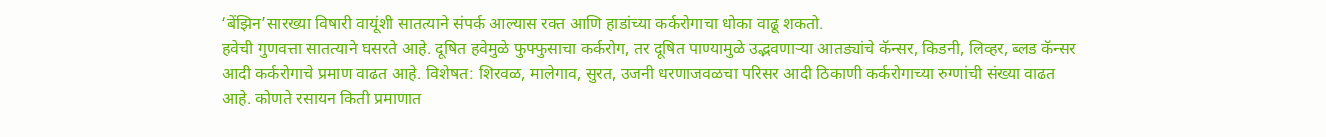‘बेंझिन’सारख्या विषारी वायूंशी सातत्याने संपर्क आल्यास रक्त आणि हाडांच्या कर्करोगाचा धोका वाढू शकतो.
हवेची गुणवत्ता सातत्याने घसरते आहे. दूषित हवेमुळे फुफ्फुसाचा कर्करोग, तर दूषित पाण्यामुळे उद्भवणाऱ्या आतड्यांचे कॅन्सर, किडनी, लिव्हर, ब्लड कॅन्सर आदी कर्करोगाचे प्रमाण वाढत आहे. विशेषत: शिरवळ, मालेगाव, सुरत, उजनी धरणाजवळचा परिसर आदी ठिकाणी कर्करोगाच्या रुग्णांची संख्या वाढत आहे. कोणते रसायन किती प्रमाणात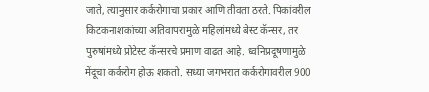जाते, त्यानुसार कर्करोगाचा प्रकार आणि तीवता ठरते. पिकांवरील किटकनाशकांच्या अतिवापरामुळे महिलांमध्ये बेस्ट कॅन्सर, तर पुरुषांमध्ये प्रोटेस्ट कॅन्सरचे प्रमाण वाढत आहे. ध्वनिप्रदूषणामुळे मेंदूचा कर्करोग होऊ शकतो. सध्या जगभरात कर्करोगावरील 900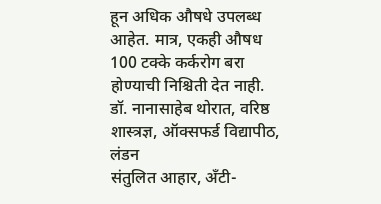हून अधिक औषधे उपलब्ध आहेत. मात्र, एकही औषध 100 टक्के कर्करोग बरा होण्याची निश्चिती देत नाही.
डॉ. नानासाहेब थोरात, वरिष्ठ शास्त्रज्ञ, ऑक्सफर्ड विद्यापीठ, लंडन
संतुलित आहार, अँटी-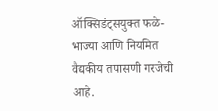ऑक्सिडंट्सयुक्त फळे-भाज्या आणि नियमित वैद्यकीय तपासणी गरजेची आहे.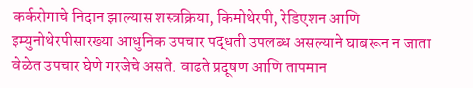कर्करोगाचे निदान झाल्यास शस्त्रक्रिया, किमोथेरपी, रेडिएशन आणि इम्युनोथेरपीसारख्या आधुनिक उपचार पद्धती उपलब्ध असल्याने घाबरून न जाता वेळेत उपचार घेणे गरजेचे असते. वाढते प्रदूषण आणि तापमान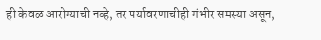ही केवळ आरोग्याची नव्हे, तर पर्यावरणाचीही गंभीर समस्या असून,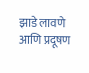झाडे लावणे आणि प्रदूषण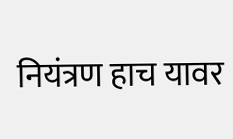नियंत्रण हाच यावर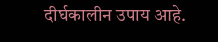दीर्घकालीन उपाय आहे.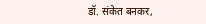डॉ. संकेत बनकर,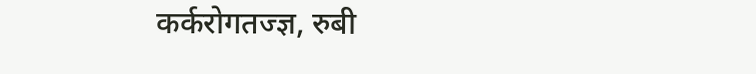कर्करोगतज्ज्ञ, रुबी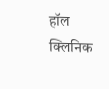हॉल क्लिनिक